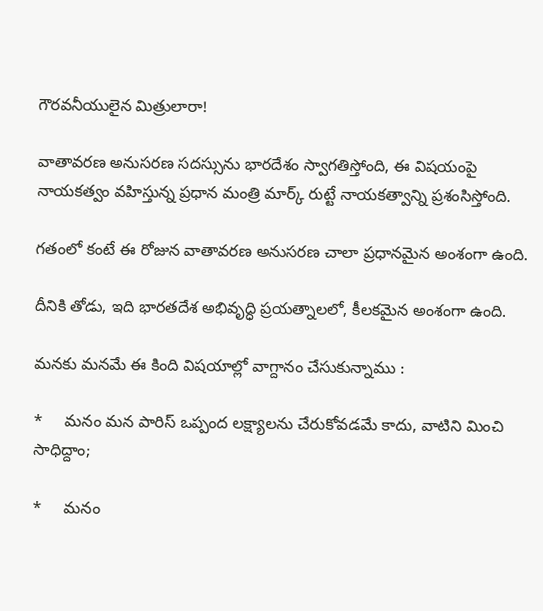గౌరవనీయులైన మిత్రులారా!

వాతావరణ అనుసరణ సదస్సును భారదేశం స్వాగతిస్తోంది, ఈ విషయంపై నాయకత్వం వహిస్తున్న ప్రధాన మంత్రి మార్క్ రుట్టే నాయకత్వాన్ని ప్రశంసిస్తోంది.

గతంలో కంటే ఈ రోజున వాతావరణ అనుసరణ చాలా ప్రధానమైన అంశంగా ఉంది.

దీనికి తోడు, ఇది భారతదేశ అభివృద్ధి ప్రయత్నాలలో, కీలకమైన అంశంగా ఉంది.

మనకు మనమే ఈ కింది విషయాల్లో వాగ్దానం చేసుకున్నాము :

*     మనం మన పారిస్ ఒప్పంద లక్ష్యాలను చేరుకోవడమే కాదు, వాటిని మించి సాధిద్దాం;

*     మనం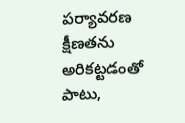పర్యావరణ క్షీణతను అరికట్టడంతో పాటు,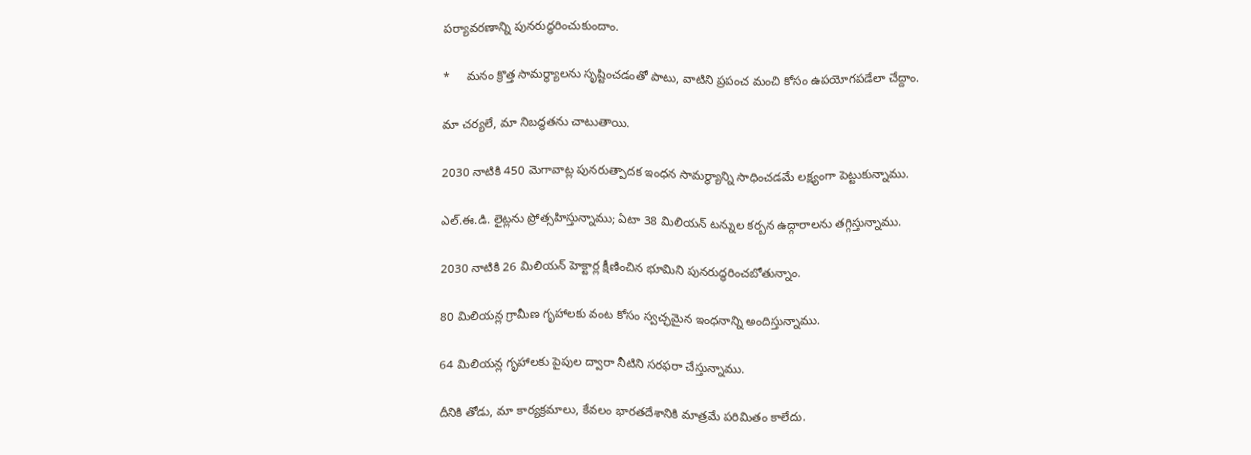పర్యావరణాన్ని పునరుద్ధరించుకుందాం.

*     మనం క్రొత్త సామర్థ్యాలను సృష్టించడంతో పాటు, వాటిని ప్రపంచ మంచి కోసం ఉపయోగపడేలా చేద్దాం.

మా చర్యలే, మా నిబద్ధతను చాటుతాయి.

2030 నాటికి 450 మెగావాట్ల పునరుత్పాదక ఇంధన సామర్థ్యాన్ని సాధించడమే లక్ష్యంగా పెట్టుకున్నాము.

ఎల్.ఈ.డి. లైట్లను ప్రోత్సహిస్తున్నాము; ఏటా 38 మిలియన్ టన్నుల కర్బన ఉద్గారాలను తగ్గిస్తున్నాము.

2030 నాటికి 26 మిలియన్ హెక్టార్ల క్షీణించిన భూమిని పునరుద్ధరించబోతున్నాం.

80 మిలియన్ల గ్రామీణ గృహాలకు వంట కోసం స్వచ్ఛమైన ఇంధనాన్ని అందిస్తున్నాము.

64 మిలియన్ల గృహాలకు పైపుల ద్వారా నీటిని సరఫరా చేస్తున్నాము.

దీనికి తోడు, మా కార్యక్రమాలు, కేవలం భారతదేశానికి మాత్రమే పరిమితం కాలేదు.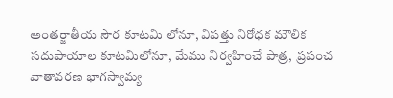అంతర్జాతీయ సౌర కూటమి లోనూ, విపత్తు నిరోధక మౌలిక సదుపాయాల కూటమిలోనూ, మేము నిర్వహించే పాత్ర,  ప్రపంచ వాతావరణ భాగస్వామ్య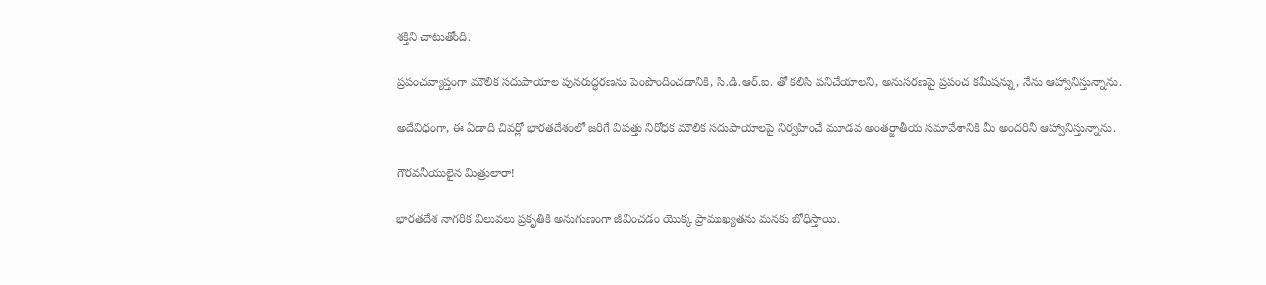శక్తిని చాటుతోంది.

ప్రపంచవ్యాప్తంగా మౌలిక సదుపాయాల పునరుద్ధరణను పెంపొందించడానికి, సి.డి.ఆర్.ఐ. తో కలిసి పనిచేయాలని, అనుసరణపై ప్రపంచ కమీషన్ను, నేను ఆహ్వానిస్తున్నాను.

అదేవిధంగా, ఈ ఏడాది చివర్లో భారతదేశంలో జరిగే విపత్తు నిరోధక మౌలిక సదుపాయాలపై నిర్వహించే మూడవ అంతర్జాతీయ సమావేశానికి మీ అందరినీ ఆహ్వానిస్తున్నాను.

గౌరవనీయులైన మిత్రులారా!

భారతదేశ నాగరిక విలువలు ప్రకృతికి అనుగుణంగా జీవించడం యొక్క ప్రాముఖ్యతను మనకు బోధిస్తాయి.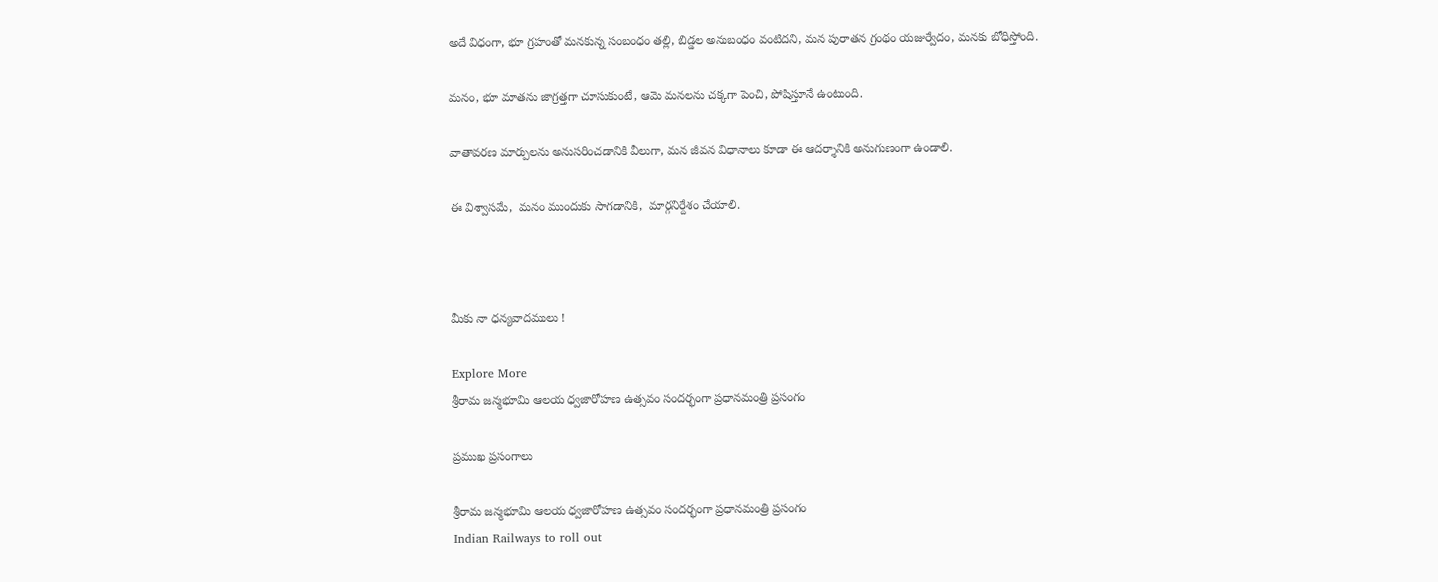అదే విధంగా, భూ గ్రహంతో మనకున్న సంబంధం తల్లి, బిడ్డల అనుబంధం వంటిదని, మన పురాతన గ్రంథం యజుర్వేదం, మనకు బోధిస్తోంది.

మనం, భూ మాతను జాగ్రత్తగా చూసుకుంటే, ఆమె మనలను చక్కగా పెంచి, పోషిస్తూనే ఉంటుంది.

వాతావరణ మార్పులను అనుసరించడానికి వీలుగా, మన జీవన విధానాలు కూడా ఈ ఆదర్శానికి అనుగుణంగా ఉండాలి.

ఈ విశ్వాసమే,  మనం ముందుకు సాగడానికి,  మార్గనిర్దేశం చేయాలి.



మీకు నా ధన్యవాదములు !

Explore More
శ్రీరామ జన్మభూమి ఆలయ ధ్వజారోహణ ఉత్సవం సందర్భంగా ప్రధానమంత్రి ప్రసంగం

ప్రముఖ ప్రసంగాలు

శ్రీరామ జన్మభూమి ఆలయ ధ్వజారోహణ ఉత్సవం సందర్భంగా ప్రధానమంత్రి ప్రసంగం
Indian Railways to roll out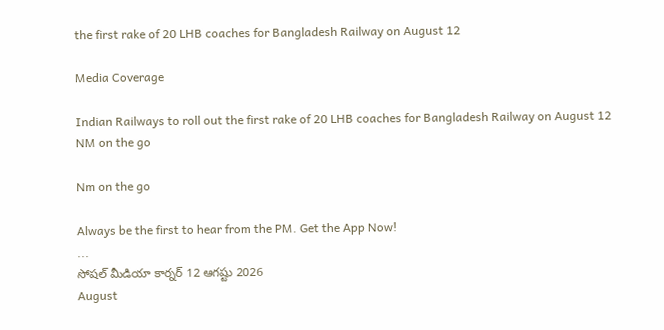the first rake of 20 LHB coaches for Bangladesh Railway on August 12

Media Coverage

Indian Railways to roll out the first rake of 20 LHB coaches for Bangladesh Railway on August 12
NM on the go

Nm on the go

Always be the first to hear from the PM. Get the App Now!
...
సోషల్ మీడియా కార్నర్ 12 ఆగష్టు 2026
August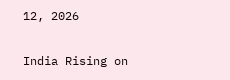12, 2026

India Rising on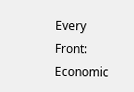Every Front: Economic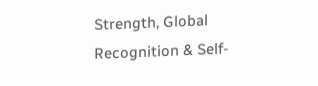Strength, Global Recognition & Self-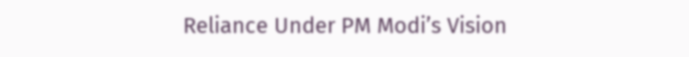Reliance Under PM Modi’s Vision